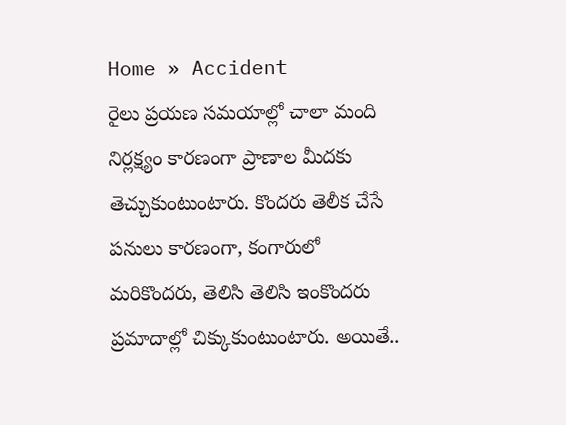Home » Accident
రైలు ప్రయణ సమయాల్లో చాలా మంది నిర్లక్ష్యం కారణంగా ప్రాణాల మీదకు తెచ్చుకుంటుంటారు. కొందరు తెలీక చేసే పనులు కారణంగా, కంగారులో మరికొందరు, తెలిసి తెలిసి ఇంకొందరు ప్రమాదాల్లో చిక్కుకుంటుంటారు. అయితే..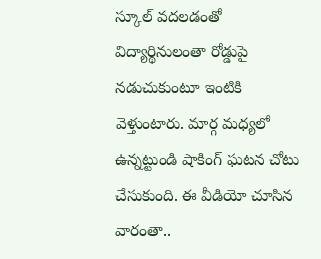స్కూల్ వదలడంతో విద్యార్థినులంతా రోడ్డుపై నడుచుకుంటూ ఇంటికి వెళ్తుంటారు. మార్గ మధ్యలో ఉన్నట్టుండి షాకింగ్ ఘటన చోటు చేసుకుంది. ఈ వీడియో చూసిన వారంతా..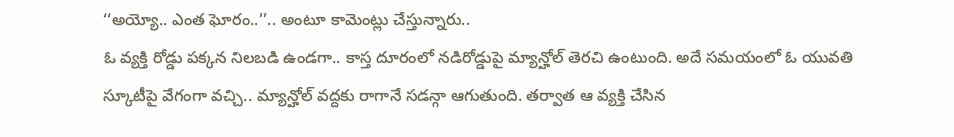‘‘అయ్యో.. ఎంత ఘోరం..’’.. అంటూ కామెంట్లు చేస్తున్నారు..
ఓ వ్యక్తి రోడ్డు పక్కన నిలబడి ఉండగా.. కాస్త దూరంలో నడిరోడ్డుపై మ్యాన్హోల్ తెరచి ఉంటుంది. అదే సమయంలో ఓ యువతి స్కూటీపై వేగంగా వచ్చి.. మ్యాన్హోల్ వద్దకు రాగానే సడన్గా ఆగుతుంది. తర్వాత ఆ వ్యక్తి చేసిన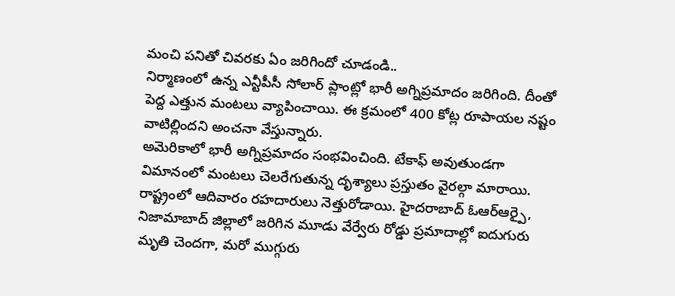మంచి పనితో చివరకు ఏం జరిగిందో చూడండి..
నిర్మాణంలో ఉన్న ఎన్టీపీసీ సోలార్ ప్లాంట్లో భారీ అగ్నిప్రమాదం జరిగింది. దీంతో పెద్ద ఎత్తున మంటలు వ్యాపించాయి. ఈ క్రమంలో 400 కోట్ల రూపాయల నష్టం వాటిల్లిందని అంచనా వేస్తున్నారు.
అమెరికాలో భారీ అగ్నిప్రమాదం సంభవించింది. టేకాఫ్ అవుతుండగా విమానంలో మంటలు చెలరేగుతున్న దృశ్యాలు ప్రస్తుతం వైరల్గా మారాయి.
రాష్ట్రంలో ఆదివారం రహదారులు నెత్తురోడాయి. హైదరాబాద్ ఓఆర్ఆర్పై, నిజామాబాద్ జిల్లాలో జరిగిన మూడు వేర్వేరు రోడ్డు ప్రమాదాల్లో ఐదుగురు మృతి చెందగా, మరో ముగ్గురు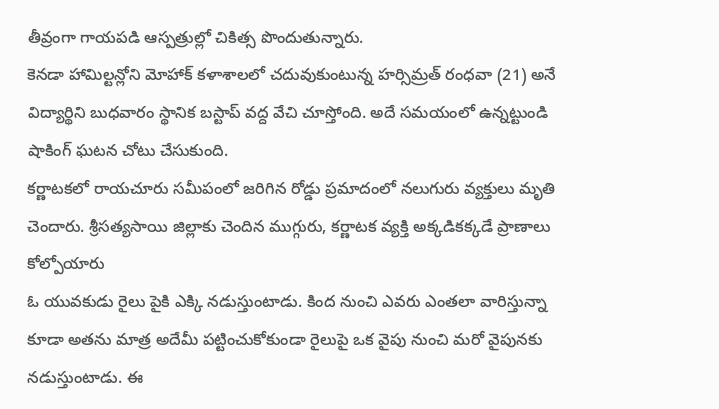తీవ్రంగా గాయపడి ఆస్పత్రుల్లో చికిత్స పొందుతున్నారు.
కెనడా హామిల్టన్లోని మోహాక్ కళాశాలలో చదువుకుంటున్న హర్సిమ్రత్ రంధవా (21) అనే విద్యార్థిని బుధవారం స్థానిక బస్టాప్ వద్ద వేచి చూస్తోంది. అదే సమయంలో ఉన్నట్టుండి షాకింగ్ ఘటన చోటు చేసుకుంది.
కర్ణాటకలో రాయచూరు సమీపంలో జరిగిన రోడ్డు ప్రమాదంలో నలుగురు వ్యక్తులు మృతి చెందారు. శ్రీసత్యసాయి జిల్లాకు చెందిన ముగ్గురు, కర్ణాటక వ్యక్తి అక్కడికక్కడే ప్రాణాలు కోల్పోయారు
ఓ యువకుడు రైలు పైకి ఎక్కి నడుస్తుంటాడు. కింద నుంచి ఎవరు ఎంతలా వారిస్తున్నా కూడా అతను మాత్ర అదేమీ పట్టించుకోకుండా రైలుపై ఒక వైపు నుంచి మరో వైపునకు నడుస్తుంటాడు. ఈ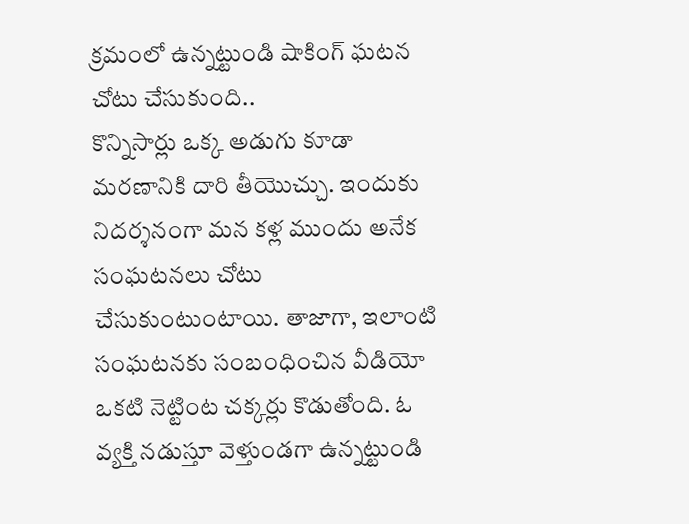క్రమంలో ఉన్నట్టుండి షాకింగ్ ఘటన చోటు చేసుకుంది..
కొన్నిసార్లు ఒక్క అడుగు కూడా మరణానికి దారి తీయొచ్చు. ఇందుకు నిదర్శనంగా మన కళ్ల ముందు అనేక సంఘటనలు చోటు చేసుకుంటుంటాయి. తాజాగా, ఇలాంటి సంఘటనకు సంబంధించిన వీడియో ఒకటి నెట్టింట చక్కర్లు కొడుతోంది. ఓ వ్యక్తి నడుస్తూ వెళ్తుండగా ఉన్నట్టుండి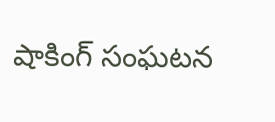షాకింగ్ సంఘటన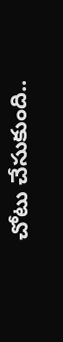చోటు చేసుకుంది..